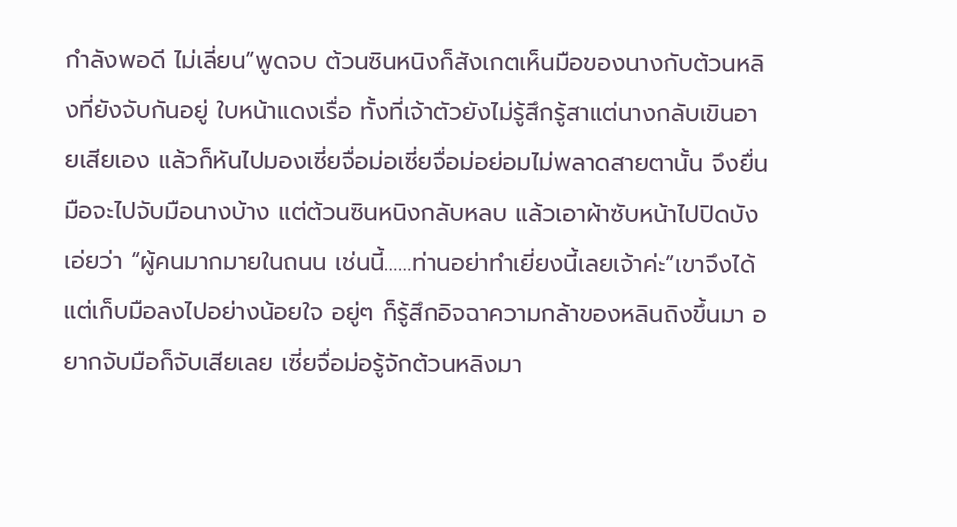กำลังพอดี ไม่เลี่ยน”พูดจบ ต้วนซินหนิงก็สังเกตเห็นมือของนางกับต้วนหลิงที่ยังจับกันอยู่ ใบหน้าแดงเรื่อ ทั้งที่เจ้าตัวยังไม่รู้สึกรู้สาแต่นางกลับเขินอายเสียเอง แล้วก็หันไปมองเซี่ยจื่อม่อเซี่ยจื่อม่อย่อมไม่พลาดสายตานั้น จึงยื่นมือจะไปจับมือนางบ้าง แต่ต้วนซินหนิงกลับหลบ แล้วเอาผ้าซับหน้าไปปิดบัง เอ่ยว่า “ผู้คนมากมายในถนน เช่นนี้……ท่านอย่าทำเยี่ยงนี้เลยเจ้าค่ะ”เขาจึงได้แต่เก็บมือลงไปอย่างน้อยใจ อยู่ๆ ก็รู้สึกอิจฉาความกล้าของหลินถิงขึ้นมา อยากจับมือก็จับเสียเลย เซี่ยจื่อม่อรู้จักต้วนหลิงมา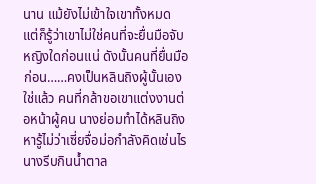นาน แม้ยังไม่เข้าใจเขาทั้งหมด แต่ก็รู้ว่าเขาไม่ใช่คนที่จะยื่นมือจับหญิงใดก่อนแน่ ดังนั้นคนที่ยื่นมือก่อน……คงเป็นหลินถิงผู้นั้นเอง ใช่แล้ว คนที่กล้าขอเขาแต่งงานต่อหน้าผู้คน นางย่อมทำได้หลินถิงหารู้ไม่ว่าเซี่ยจื่อม่อกำลังคิดเช่นไร นางรีบกินน้ำตาล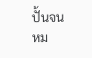ปั้นจนหม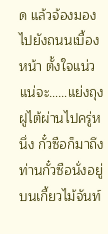ด แล้วจ้องมองไปยังถนนเบื้องหน้า ตั้งใจแน่วแน่จะ……แย่งถุงฝูไต้ผ่านไปครู่หนึ่ง กั๋วซือก็มาถึง ท่านกั๋วซือนั่งอยู่บนเกี้ยวไม้จันท์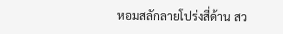หอมสลักลายโปร่งสี่ด้าน สว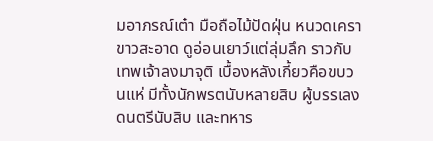มอาภรณ์เต๋า มือถือไม้ปัดฝุ่น หนวดเคราขาวสะอาด ดูอ่อนเยาว์แต่ลุ่มลึก ราวกับเทพเจ้าลงมาจุติ เบื้องหลังเกี้ยวคือขบวนแห่ มีทั้งนักพรตนับหลายสิบ ผู้บรรเลงดนตรีนับสิบ และทหาร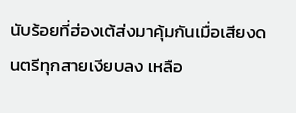นับร้อยที่ฮ่องเต้ส่งมาคุ้มกันเมื่อเสียงดนตรีทุกสายเงียบลง เหลือ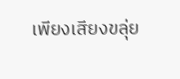เพียงเสียงขลุ่ย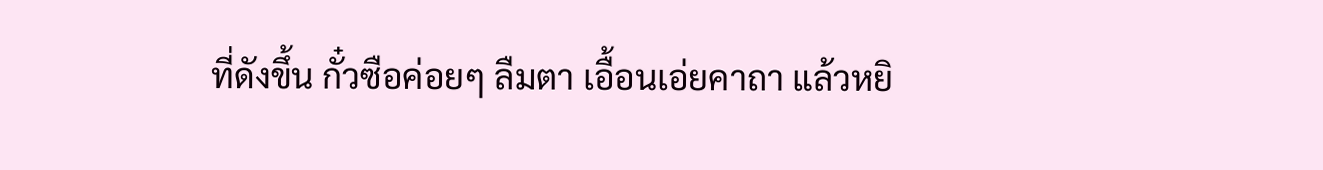ที่ดังขึ้น กั๋วซือค่อยๆ ลืมตา เอื้อนเอ่ยคาถา แล้วหยิ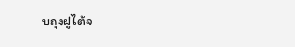บถุงฝูไต้จ